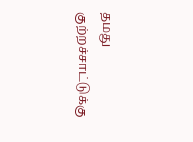தமது குற்றச்சாட்டுக்கு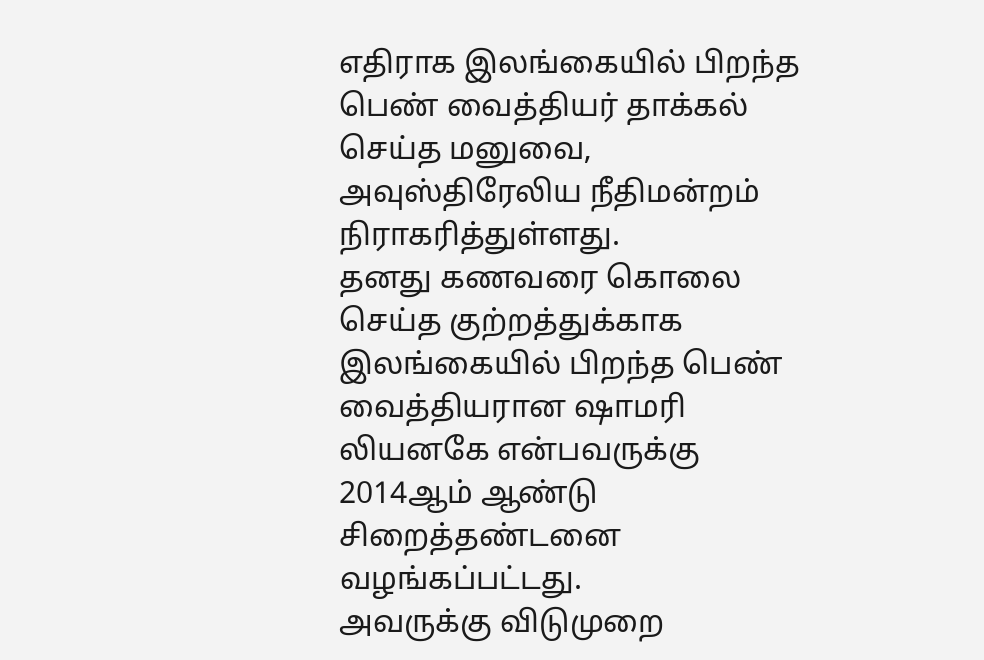எதிராக இலங்கையில் பிறந்த பெண் வைத்தியர் தாக்கல் செய்த மனுவை, அவுஸ்திரேலிய நீதிமன்றம் நிராகரித்துள்ளது.
தனது கணவரை கொலை செய்த குற்றத்துக்காக இலங்கையில் பிறந்த பெண் வைத்தியரான ஷாமரி லியனகே என்பவருக்கு 2014ஆம் ஆண்டு சிறைத்தண்டனை வழங்கப்பட்டது.
அவருக்கு விடுமுறை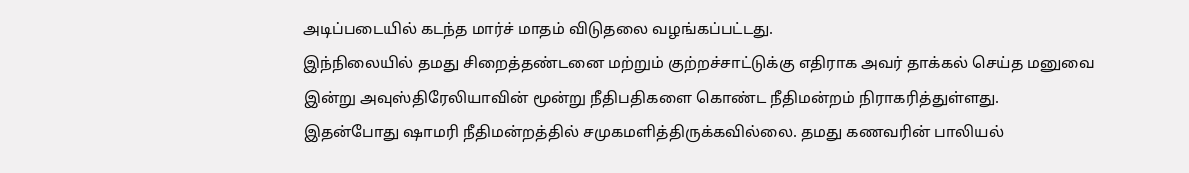அடிப்படையில் கடந்த மார்ச் மாதம் விடுதலை வழங்கப்பட்டது.
இந்நிலையில் தமது சிறைத்தண்டனை மற்றும் குற்றச்சாட்டுக்கு எதிராக அவர் தாக்கல் செய்த மனுவை இன்று அவுஸ்திரேலியாவின் மூன்று நீதிபதிகளை கொண்ட நீதிமன்றம் நிராகரித்துள்ளது.
இதன்போது ஷாமரி நீதிமன்றத்தில் சமுகமளித்திருக்கவில்லை. தமது கணவரின் பாலியல்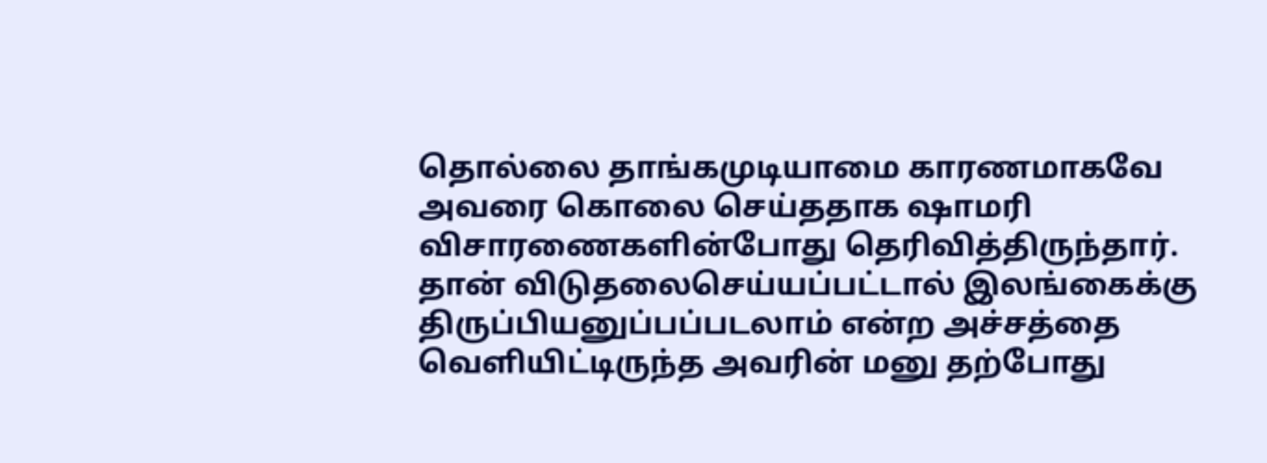தொல்லை தாங்கமுடியாமை காரணமாகவே அவரை கொலை செய்ததாக ஷாமரி விசாரணைகளின்போது தெரிவித்திருந்தார்.
தான் விடுதலைசெய்யப்பட்டால் இலங்கைக்கு திருப்பியனுப்பப்படலாம் என்ற அச்சத்தை வெளியிட்டிருந்த அவரின் மனு தற்போது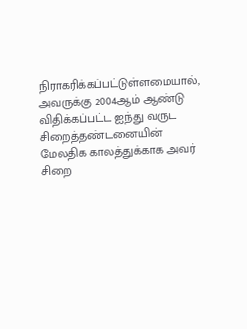நிராகரிக்கப்பட்டுள்ளமையால், அவருக்கு 2004ஆம் ஆண்டு விதிக்கப்பட்ட ஐந்து வருட சிறைத்தண்டனையின் மேலதிக காலத்துக்காக அவர் சிறை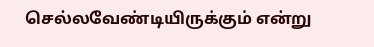செல்லவேண்டியிருக்கும் என்று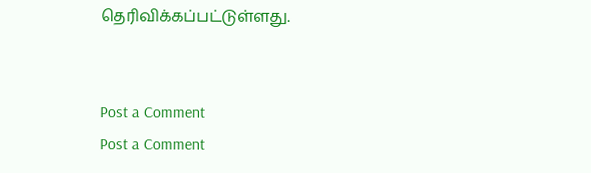தெரிவிக்கப்பட்டுள்ளது.


Post a Comment
Post a Comment